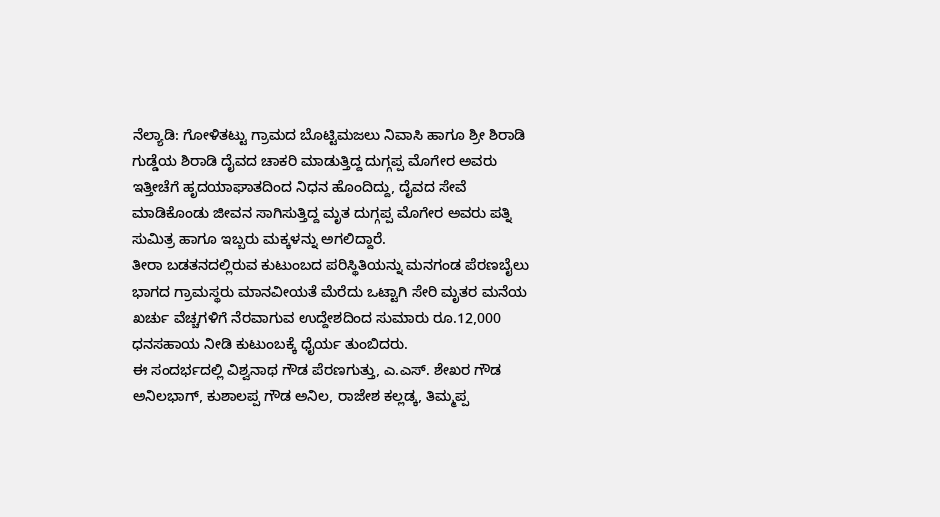ನೆಲ್ಯಾಡಿ: ಗೋಳಿತಟ್ಟು ಗ್ರಾಮದ ಬೊಟ್ಟಿಮಜಲು ನಿವಾಸಿ ಹಾಗೂ ಶ್ರೀ ಶಿರಾಡಿ ಗುಡ್ಡೆಯ ಶಿರಾಡಿ ದೈವದ ಚಾಕರಿ ಮಾಡುತ್ತಿದ್ದ ದುಗ್ಗಪ್ಪ ಮೊಗೇರ ಅವರು ಇತ್ತೀಚೆಗೆ ಹೃದಯಾಘಾತದಿಂದ ನಿಧನ ಹೊಂದಿದ್ದು, ದೈವದ ಸೇವೆ ಮಾಡಿಕೊಂಡು ಜೀವನ ಸಾಗಿಸುತ್ತಿದ್ದ ಮೃತ ದುಗ್ಗಪ್ಪ ಮೊಗೇರ ಅವರು ಪತ್ನಿ ಸುಮಿತ್ರ ಹಾಗೂ ಇಬ್ಬರು ಮಕ್ಕಳನ್ನು ಅಗಲಿದ್ದಾರೆ.
ತೀರಾ ಬಡತನದಲ್ಲಿರುವ ಕುಟುಂಬದ ಪರಿಸ್ಥಿತಿಯನ್ನು ಮನಗಂಡ ಪೆರಣಬೈಲು ಭಾಗದ ಗ್ರಾಮಸ್ಥರು ಮಾನವೀಯತೆ ಮೆರೆದು ಒಟ್ಟಾಗಿ ಸೇರಿ ಮೃತರ ಮನೆಯ ಖರ್ಚು ವೆಚ್ಚಗಳಿಗೆ ನೆರವಾಗುವ ಉದ್ದೇಶದಿಂದ ಸುಮಾರು ರೂ.12,000 ಧನಸಹಾಯ ನೀಡಿ ಕುಟುಂಬಕ್ಕೆ ಧೈರ್ಯ ತುಂಬಿದರು.
ಈ ಸಂದರ್ಭದಲ್ಲಿ ವಿಶ್ವನಾಥ ಗೌಡ ಪೆರಣಗುತ್ತು, ಎ.ಎಸ್. ಶೇಖರ ಗೌಡ ಅನಿಲಭಾಗ್, ಕುಶಾಲಪ್ಪ ಗೌಡ ಅನಿಲ, ರಾಜೇಶ ಕಲ್ಲಡ್ಕ, ತಿಮ್ಮಪ್ಪ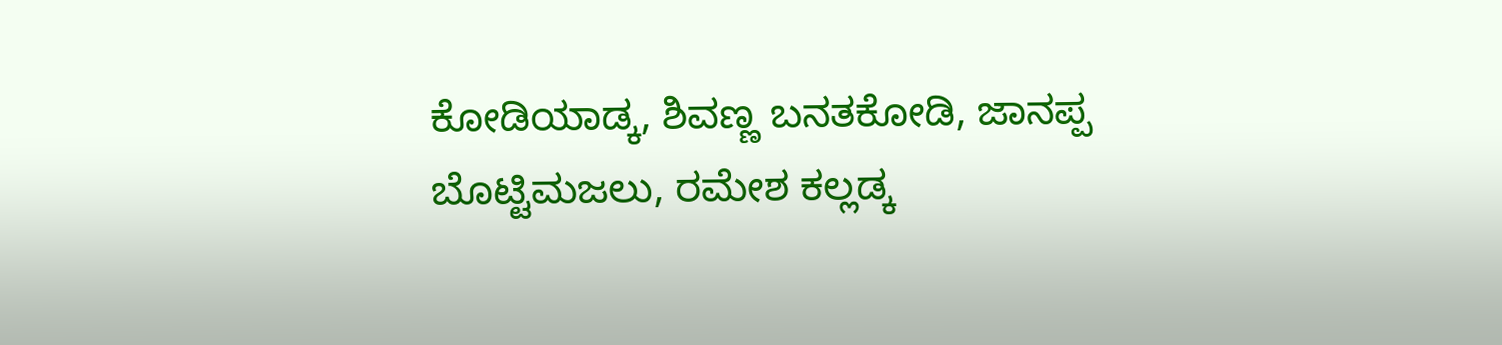ಕೋಡಿಯಾಡ್ಕ, ಶಿವಣ್ಣ ಬನತಕೋಡಿ, ಜಾನಪ್ಪ ಬೊಟ್ಟಿಮಜಲು, ರಮೇಶ ಕಲ್ಲಡ್ಕ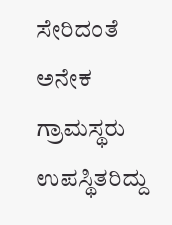ಸೇರಿದಂತೆ ಅನೇಕ ಗ್ರಾಮಸ್ಥರು ಉಪಸ್ಥಿತರಿದ್ದು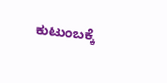ಕುಟುಂಬಕ್ಕೆ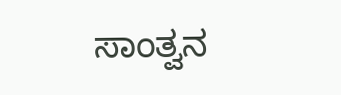ಸಾಂತ್ವನ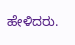ಹೇಳಿದರು.